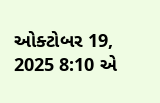ઓક્ટોબર 19, 2025 8:10 એ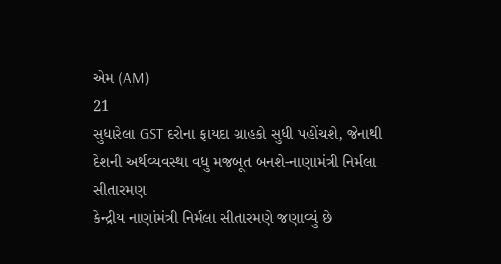એમ (AM)
21
સુધારેલા GST દરોના ફાયદા ગ્રાહકો સુધી પહોંચશે, જેનાથી દેશની અર્થવ્યવસ્થા વધુ મજબૂત બનશે-નાણામંત્રી નિર્મલા સીતારમણ
કેન્દ્રીય નાણાંમંત્રી નિર્મલા સીતારમણે જણાવ્યું છે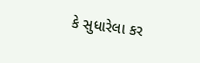કે સુધારેલા કર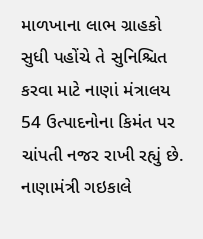માળખાના લાભ ગ્રાહકો સુધી પહોંચે તે સુનિશ્ચિત કરવા માટે નાણાં મંત્રાલય 54 ઉત્પાદનોના કિમંત પર ચાંપતી નજર રાખી રહ્યું છે. નાણામંત્રી ગઇકાલે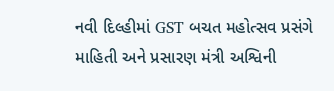નવી દિલ્હીમાં GST બચત મહોત્સવ પ્રસંગે માહિતી અને પ્રસારણ મંત્રી અશ્વિની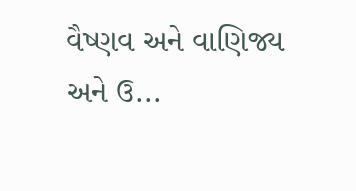વૈષ્ણવ અને વાણિજ્ય અને ઉ...